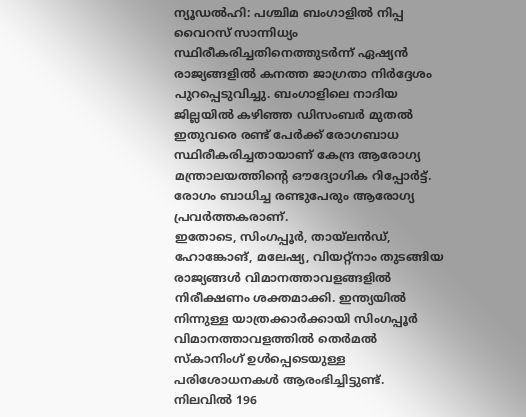ന്യൂഡൽഹി: പശ്ചിമ ബംഗാളിൽ നിപ്പ വൈറസ് സാന്നിധ്യം സ്ഥിരീകരിച്ചതിനെത്തുടർന്ന് ഏഷ്യൻ രാജ്യങ്ങളിൽ കനത്ത ജാഗ്രതാ നിർദ്ദേശം പുറപ്പെടുവിച്ചു. ബംഗാളിലെ നാദിയ ജില്ലയിൽ കഴിഞ്ഞ ഡിസംബർ മുതൽ ഇതുവരെ രണ്ട് പേർക്ക് രോഗബാധ സ്ഥിരീകരിച്ചതായാണ് കേന്ദ്ര ആരോഗ്യ മന്ത്രാലയത്തിന്റെ ഔദ്യോഗിക റിപ്പോർട്ട്. രോഗം ബാധിച്ച രണ്ടുപേരും ആരോഗ്യ പ്രവർത്തകരാണ്.
ഇതോടെ, സിംഗപ്പൂർ, തായ്ലൻഡ്, ഹോങ്കോങ്, മലേഷ്യ, വിയറ്റ്നാം തുടങ്ങിയ രാജ്യങ്ങൾ വിമാനത്താവളങ്ങളിൽ നിരീക്ഷണം ശക്തമാക്കി. ഇന്ത്യയിൽ നിന്നുള്ള യാത്രക്കാർക്കായി സിംഗപ്പൂർ വിമാനത്താവളത്തിൽ തെർമൽ സ്കാനിംഗ് ഉൾപ്പെടെയുള്ള പരിശോധനകൾ ആരംഭിച്ചിട്ടുണ്ട്.
നിലവിൽ 196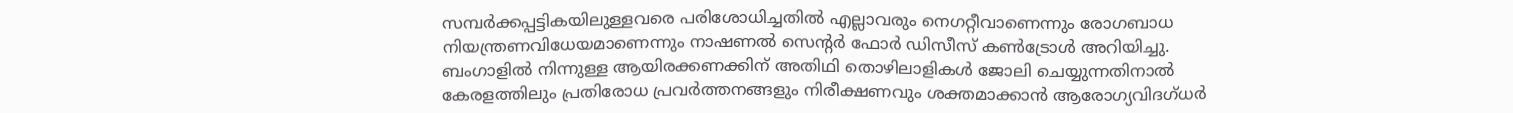സമ്പർക്കപ്പട്ടികയിലുള്ളവരെ പരിശോധിച്ചതിൽ എല്ലാവരും നെഗറ്റീവാണെന്നും രോഗബാധ നിയന്ത്രണവിധേയമാണെന്നും നാഷണൽ സെന്റർ ഫോർ ഡിസീസ് കൺട്രോൾ അറിയിച്ചു.
ബംഗാളിൽ നിന്നുള്ള ആയിരക്കണക്കിന് അതിഥി തൊഴിലാളികൾ ജോലി ചെയ്യുന്നതിനാൽ കേരളത്തിലും പ്രതിരോധ പ്രവർത്തനങ്ങളും നിരീക്ഷണവും ശക്തമാക്കാൻ ആരോഗ്യവിദഗ്ധർ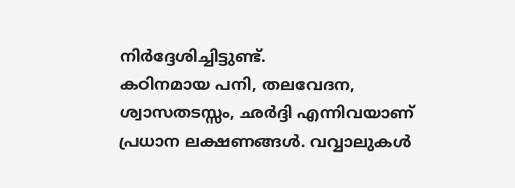നിർദ്ദേശിച്ചിട്ടുണ്ട്.
കഠിനമായ പനി, തലവേദന, ശ്വാസതടസ്സം, ഛർദ്ദി എന്നിവയാണ് പ്രധാന ലക്ഷണങ്ങൾ. വവ്വാലുകൾ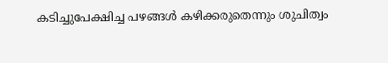കടിച്ചുപേക്ഷിച്ച പഴങ്ങൾ കഴിക്കരുതെന്നും ശുചിത്വം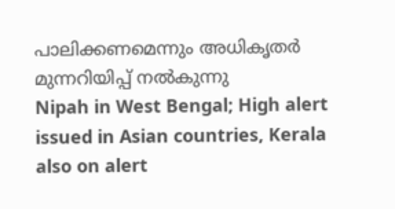പാലിക്കണമെന്നും അധികൃതർ മുന്നറിയിപ്പ് നൽകുന്നു
Nipah in West Bengal; High alert issued in Asian countries, Kerala also on alert